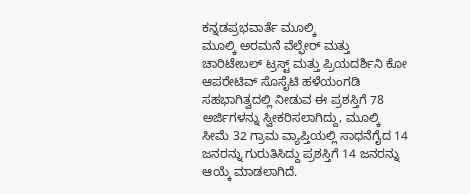ಕನ್ನಡಪ್ರಭವಾರ್ತೆ ಮೂಲ್ಕಿ
ಮೂಲ್ಕಿ ಅರಮನೆ ವೆಲ್ಫೇರ್ ಮತ್ತು ಚಾರಿಟೇಬಲ್ ಟ್ರಸ್ಟ್ ಮತ್ತು ಪ್ರಿಯದರ್ಶಿನಿ ಕೋ ಆಪರೇಟಿವ್ ಸೊಸೈಟಿ ಹಳೆಯಂಗಡಿ ಸಹಭಾಗಿತ್ವದಲ್ಲಿ ನೀಡುವ ಈ ಪ್ರಶಸ್ತಿಗೆ 78 ಅರ್ಜಿಗಳನ್ನು ಸ್ವೀಕರಿಸಲಾಗಿದ್ದು, ಮೂಲ್ಕಿ ಸೀಮೆ 32 ಗ್ರಾಮ ವ್ಯಾಪ್ತಿಯಲ್ಲಿ ಸಾಧನೆಗೈದ 14 ಜನರನ್ನು ಗುರುತಿಸಿದ್ದು ಪ್ರಶಸ್ತಿಗೆ 14 ಜನರನ್ನು ಆಯ್ಕೆ ಮಾಡಲಾಗಿದೆ.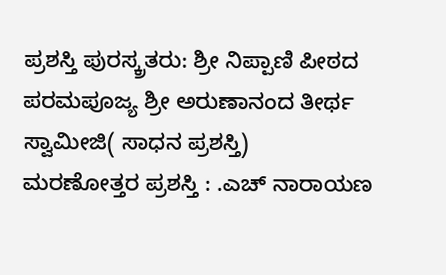ಪ್ರಶಸ್ತಿ ಪುರಸ್ಕ್ರತರು: ಶ್ರೀ ನಿಪ್ಪಾಣಿ ಪೀಠದ ಪರಮಪೂಜ್ಯ ಶ್ರೀ ಅರುಣಾನಂದ ತೀರ್ಥ ಸ್ವಾಮೀಜಿ( ಸಾಧನ ಪ್ರಶಸ್ತಿ)
ಮರಣೋತ್ತರ ಪ್ರಶಸ್ತಿ : .ಎಚ್ ನಾರಾಯಣ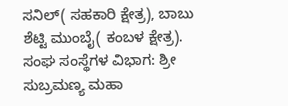ಸನಿಲ್( ಸಹಕಾರಿ ಕ್ಷೇತ್ರ), ಬಾಬು ಶೆಟ್ಟಿ ಮುಂಬೈ( ಕಂಬಳ ಕ್ಷೇತ್ರ). ಸಂಘ ಸಂಸ್ಥೆಗಳ ವಿಭಾಗ: ಶ್ರೀ ಸುಬ್ರಮಣ್ಯ ಮಹಾ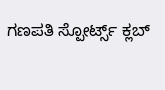ಗಣಪತಿ ಸ್ಪೋರ್ಟ್ಸ್ ಕ್ಲಬ್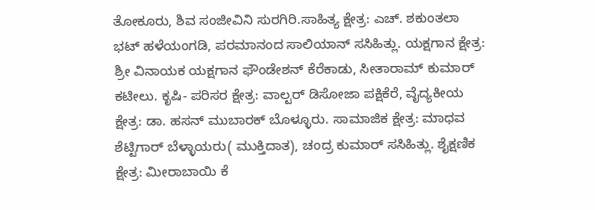ತೋಕೂರು, ಶಿವ ಸಂಜೀವಿನಿ ಸುರಗಿರಿ.ಸಾಹಿತ್ಯ ಕ್ಷೇತ್ರ: ಎಚ್. ಶಕುಂತಲಾ ಭಟ್ ಹಳೆಯಂಗಡಿ, ಪರಮಾನಂದ ಸಾಲಿಯಾನ್ ಸಸಿಹಿತ್ಲು. ಯಕ್ಷಗಾನ ಕ್ಷೇತ್ರ: ಶ್ರೀ ವಿನಾಯಕ ಯಕ್ಷಗಾನ ಫೌಂಡೇಶನ್ ಕೆರೆಕಾಡು, ಸೀತಾರಾಮ್ ಕುಮಾರ್ ಕಟೀಲು. ಕೃಷಿ- ಪರಿಸರ ಕ್ಷೇತ್ರ: ವಾಲ್ಟರ್ ಡಿಸೋಜಾ ಪಕ್ಷಿಕೆರೆ, ವೈದ್ಯಕೀಯ ಕ್ಷೇತ್ರ: ಡಾ. ಹಸನ್ ಮುಬಾರಕ್ ಬೊಳ್ಳೂರು. ಸಾಮಾಜಿಕ ಕ್ಷೇತ್ರ: ಮಾಧವ ಶೆಟ್ಟಿಗಾರ್ ಬೆಳ್ಳಾಯರು( ಮುಕ್ತಿದಾತ), ಚಂದ್ರ ಕುಮಾರ್ ಸಸಿಹಿತ್ಲು. ಶೈಕ್ಷಣಿಕ ಕ್ಷೇತ್ರ: ಮೀರಾಬಾಯಿ ಕೆ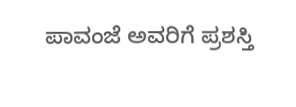ಪಾವಂಜೆ ಅವರಿಗೆ ಪ್ರಶಸ್ತಿ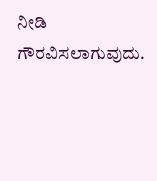ನೀಡಿ ಗೌರವಿಸಲಾಗುವುದು.